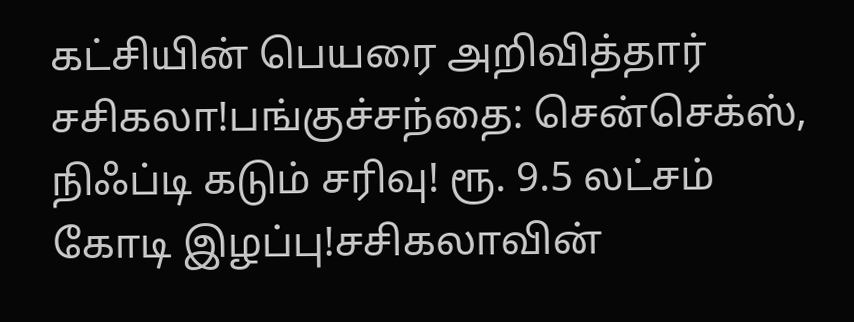கட்சியின் பெயரை அறிவித்தார் சசிகலா!பங்குச்சந்தை: சென்செக்ஸ், நிஃப்டி கடும் சரிவு! ரூ. 9.5 லட்சம் கோடி இழப்பு!சசிகலாவின்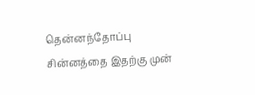தென்னந்தோப்பு சின்னத்தை இதற்கு முன்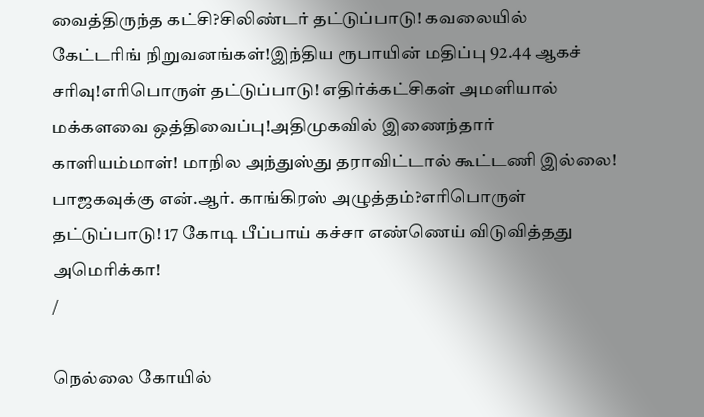வைத்திருந்த கட்சி?சிலிண்டர் தட்டுப்பாடு! கவலையில் கேட்டரிங் நிறுவனங்கள்!இந்திய ரூபாயின் மதிப்பு 92.44 ஆகச் சரிவு!எரிபொருள் தட்டுப்பாடு! எதிர்க்கட்சிகள் அமளியால் மக்களவை ஒத்திவைப்பு!அதிமுகவில் இணைந்தார் காளியம்மாள்! மாநில அந்துஸ்து தராவிட்டால் கூட்டணி இல்லை! பாஜகவுக்கு என்.ஆர். காங்கிரஸ் அழுத்தம்?எரிபொருள் தட்டுப்பாடு! 17 கோடி பீப்பாய் கச்சா எண்ணெய் விடுவித்தது அமெரிக்கா!
/

நெல்லை கோயில்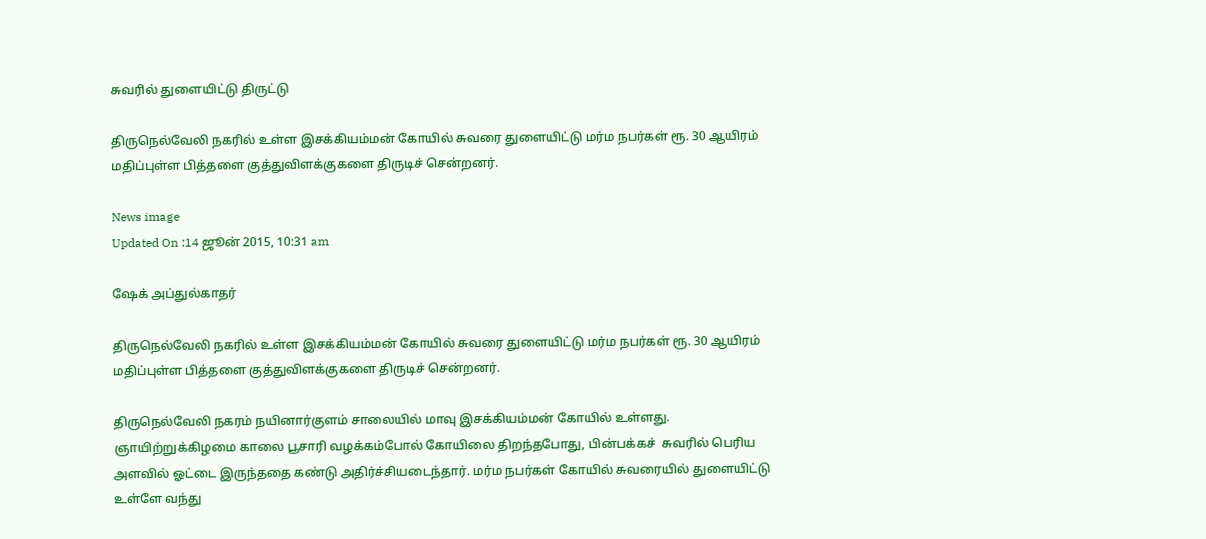சுவரில் துளையிட்டு திருட்டு

திருநெல்வேலி நகரில் உள்ள இசக்கியம்மன் கோயில் சுவரை துளையிட்டு மர்ம நபர்கள் ரூ. 30 ஆயிரம் மதிப்புள்ள பித்தளை குத்துவிளக்குகளை திருடிச் சென்றனர்.

News image
Updated On :14 ஜூன் 2015, 10:31 am

ஷேக் அப்துல்காதர்

திருநெல்வேலி நகரில் உள்ள இசக்கியம்மன் கோயில் சுவரை துளையிட்டு மர்ம நபர்கள் ரூ. 30 ஆயிரம் மதிப்புள்ள பித்தளை குத்துவிளக்குகளை திருடிச் சென்றனர்.

திருநெல்வேலி நகரம் நயினார்குளம் சாலையில் மாவு இசக்கியம்மன் கோயில் உள்ளது. ஞாயிற்றுக்கிழமை காலை பூசாரி வழக்கம்போல் கோயிலை திறந்தபோது, பின்பக்கச்  சுவரில் பெரிய அளவில் ஓட்டை இருந்ததை கண்டு அதிர்ச்சியடைந்தார். மர்ம நபர்கள் கோயில் சுவரையில் துளையிட்டு உள்ளே வந்து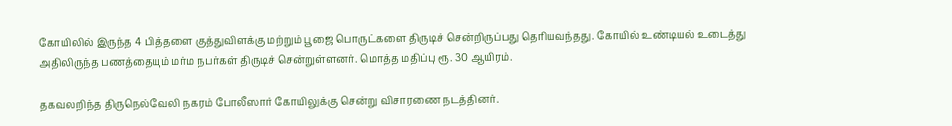கோயிலில் இருந்த 4 பித்தளை குத்துவிளக்கு மற்றும் பூஜை பொருட்களை திருடிச் சென்றிருப்பது தெரியவந்தது. கோயில் உண்டியல் உடைத்து அதிலிருந்த பணத்தையும் மர்ம நபர்கள் திருடிச் சென்றுள்ளனர். மொத்த மதிப்பு ரூ. 30 ஆயிரம்.

தகவலறிந்த திருநெல்வேலி நகரம் போலீஸார் கோயிலுக்கு சென்று விசாரணை நடத்தினர்.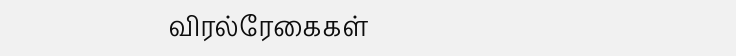விரல்ரேகைகள்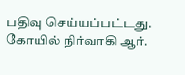பதிவு செய்யப்பட்டது. கோயில் நிர்வாகி ஆர்.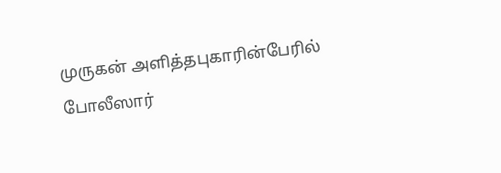முருகன் அளித்தபுகாரின்பேரில் போலீஸார்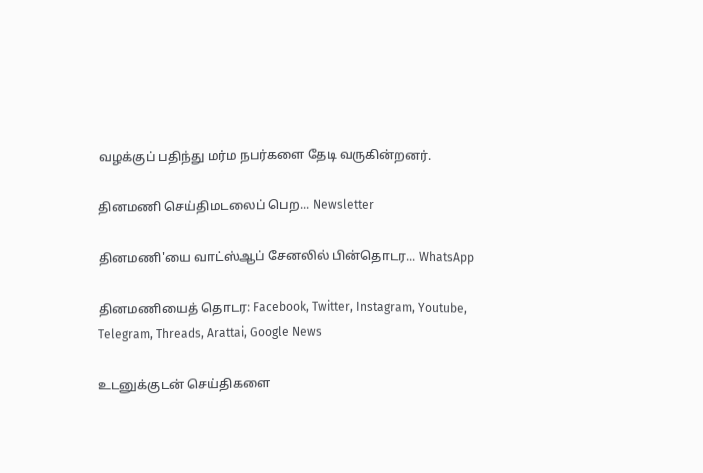வழக்குப் பதிந்து மர்ம நபர்களை தேடி வருகின்றனர்.

தினமணி செய்திமடலைப் பெற... Newsletter

தினமணி'யை வாட்ஸ்ஆப் சேனலில் பின்தொடர... WhatsApp

தினமணியைத் தொடர: Facebook, Twitter, Instagram, Youtube, Telegram, Threads, Arattai, Google News

உடனுக்குடன் செய்திகளை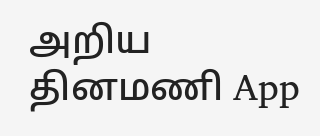அறிய தினமணி App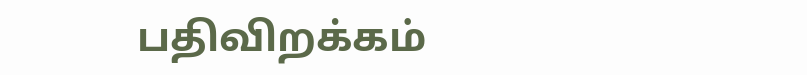பதிவிறக்கம்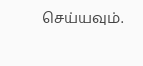செய்யவும்.